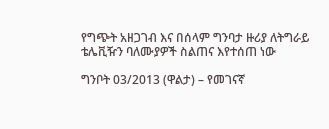የግጭት አዘጋገብ እና በሰላም ግንባታ ዙሪያ ለትግራይ ቴሌቪዥን ባለሙያዎች ስልጠና እየተሰጠ ነው

ግንቦት 03/2013 (ዋልታ) – የመገናኛ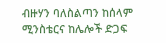ብዙሃን ባለስልጣን ከሰላም ሚንስቴርና ከሌሎች ድጋፍ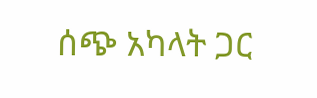ሰጭ አካላት ጋር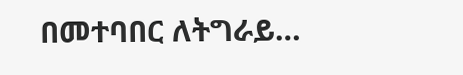በመተባበር ለትግራይ…